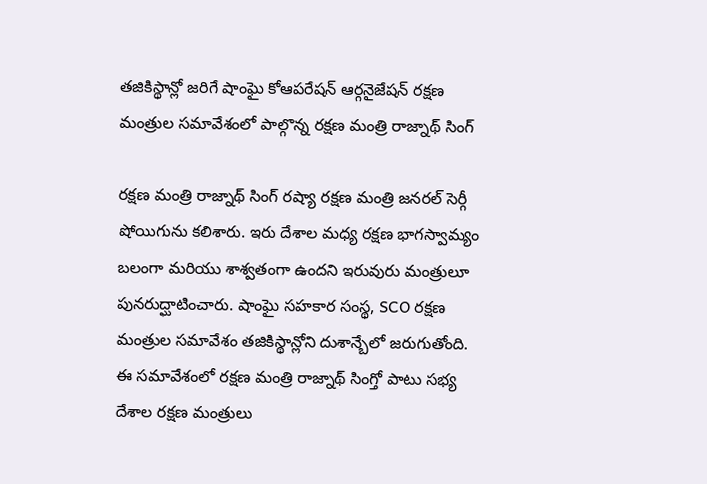తజికిస్థాన్లో జరిగే షాంఘై కోఆపరేషన్ ఆర్గనైజేషన్ రక్షణ మంత్రుల సమావేశంలో పాల్గొన్న రక్షణ మంత్రి రాజ్నాథ్ సింగ్

రక్షణ మంత్రి రాజ్నాథ్ సింగ్ రష్యా రక్షణ మంత్రి జనరల్ సెర్గీ షోయిగును కలిశారు. ఇరు దేశాల మధ్య రక్షణ భాగస్వామ్యం బలంగా మరియు శాశ్వతంగా ఉందని ఇరువురు మంత్రులూ పునరుద్ఘాటించారు. షాంఘై సహకార సంస్థ, SCO రక్షణ మంత్రుల సమావేశం తజికిస్థాన్లోని దుశాన్బేలో జరుగుతోంది.
ఈ సమావేశంలో రక్షణ మంత్రి రాజ్నాథ్ సింగ్తో పాటు సభ్య దేశాల రక్షణ మంత్రులు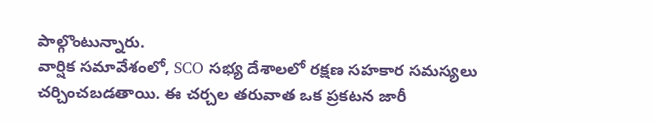పాల్గొంటున్నారు.
వార్షిక సమావేశంలో, SCO సభ్య దేశాలలో రక్షణ సహకార సమస్యలు చర్చించబడతాయి. ఈ చర్చల తరువాత ఒక ప్రకటన జారీ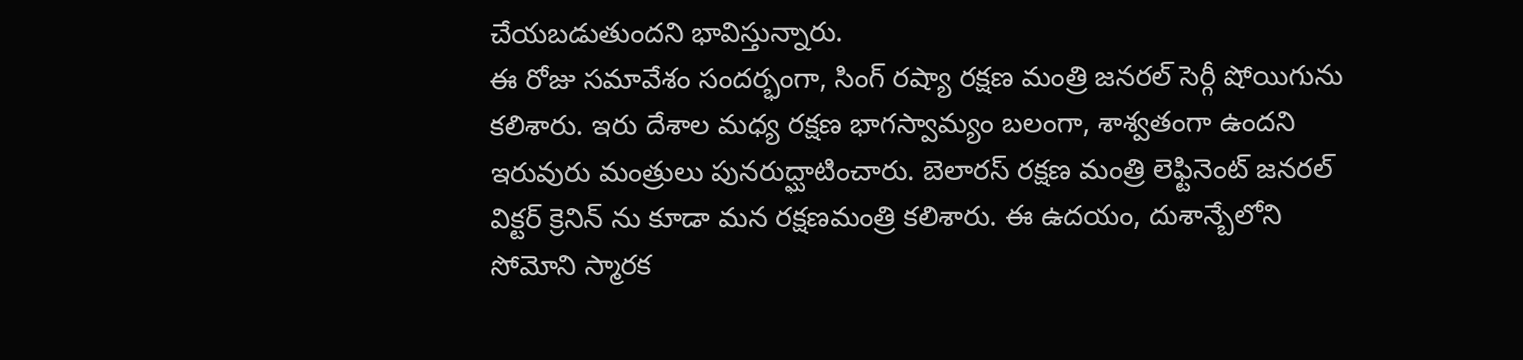చేయబడుతుందని భావిస్తున్నారు.
ఈ రోజు సమావేశం సందర్భంగా, సింగ్ రష్యా రక్షణ మంత్రి జనరల్ సెర్గీ షోయిగును కలిశారు. ఇరు దేశాల మధ్య రక్షణ భాగస్వామ్యం బలంగా, శాశ్వతంగా ఉందని ఇరువురు మంత్రులు పునరుద్ఘాటించారు. బెలారస్ రక్షణ మంత్రి లెఫ్టినెంట్ జనరల్ విక్టర్ క్రెనిన్ ను కూడా మన రక్షణమంత్రి కలిశారు. ఈ ఉదయం, దుశాన్బేలోని సోమోని స్మారక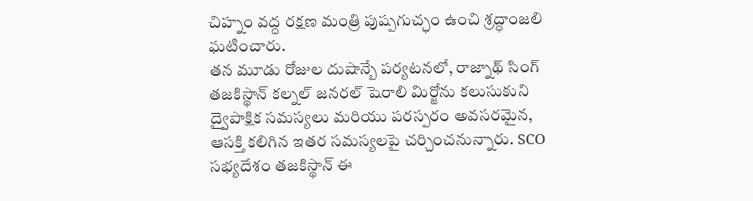చిహ్నం వద్ద రక్షణ మంత్రి పుష్పగుచ్ఛం ఉంచి శ్రద్ధాంజలి ఘటించారు.
తన మూడు రోజుల దుషాన్బే పర్యటనలో, రాజ్నాథ్ సింగ్ తజకిస్థాన్ కల్నల్ జనరల్ షెరాలి మిర్జోను కలుసుకుని ద్వైపాక్షిక సమస్యలు మరియు పరస్పరం అవసరమైన, ఆసక్తి కలిగిన ఇతర సమస్యలపై చర్చించనున్నారు. SCO సభ్యదేశం తజకిస్థాన్ ఈ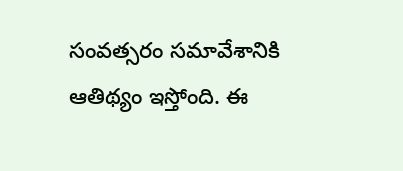సంవత్సరం సమావేశానికి ఆతిథ్యం ఇస్తోంది. ఈ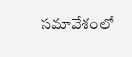సమావేశంలో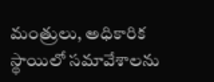మంత్రులు, అధికారిక స్థాయిలో సమావేశాలను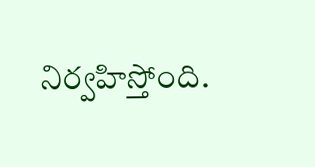నిర్వహిస్తోంది.